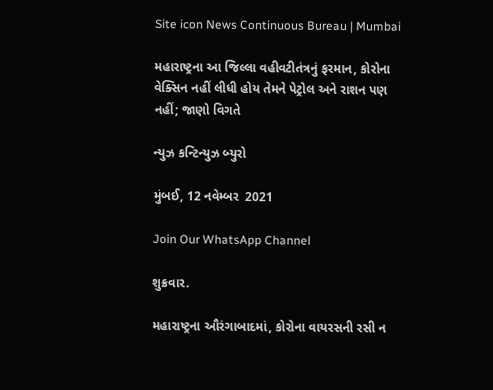Site icon News Continuous Bureau | Mumbai

મહારાષ્ટ્રના આ જિલ્લા વહીવટીતંત્રનું ફરમાન, કોરોના વેક્સિન નહીં લીધી હોય તેમને પેટ્રોલ અને રાશન પણ નહીં; જાણો વિગતે

ન્યુઝ કન્ટિન્યુઝ બ્યુરો

મુંબઈ, 12 નવેમ્બર  2021

Join Our WhatsApp Channel

શુક્રવાર.

મહારાષ્ટ્રના ઔરંગાબાદમાં, કોરોના વાયરસની રસી ન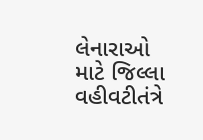લેનારાઓ માટે જિલ્લા વહીવટીતંત્રે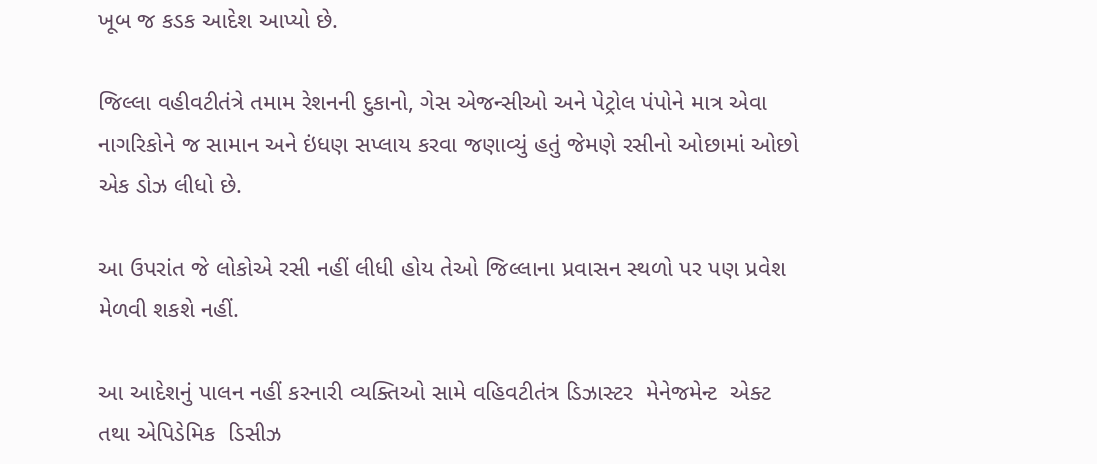ખૂબ જ કડક આદેશ આપ્યો છે.

જિલ્લા વહીવટીતંત્રે તમામ રેશનની દુકાનો, ગેસ એજન્સીઓ અને પેટ્રોલ પંપોને માત્ર એવા નાગરિકોને જ સામાન અને ઇંધણ સપ્લાય કરવા જણાવ્યું હતું જેમણે રસીનો ઓછામાં ઓછો એક ડોઝ લીધો છે.

આ ઉપરાંત જે લોકોએ રસી નહીં લીધી હોય તેઓ જિલ્લાના પ્રવાસન સ્થળો પર પણ પ્રવેશ મેળવી શકશે નહીં.

આ આદેશનું પાલન નહીં કરનારી વ્યક્તિઓ સામે વહિવટીતંત્ર ડિઝાસ્ટર  મેનેજમેન્ટ  એક્ટ  તથા એપિડેમિક  ડિસીઝ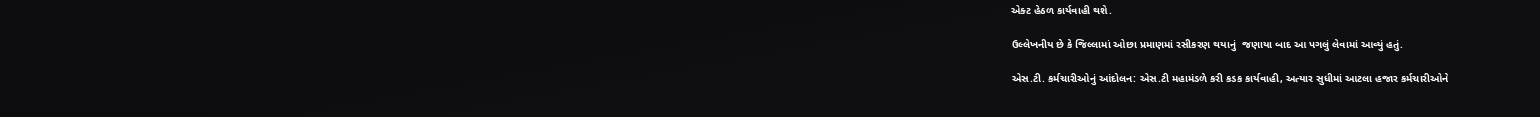એક્ટ હેઠળ કાર્યવાહી થશે.

ઉલ્લેખનીય છે કે જિલ્લામાં ઓછા પ્રમાણમાં રસીકરણ થયાનું  જણાયા બાદ આ પગલું લેવામાં આવ્યું હતું.

એસ.ટી. કર્મચારીઓનું આંદોલન: એસ.ટી મહામંડળે કરી કડક કાર્યવાહી, અત્યાર સુધીમાં આટલા હજાર કર્મચારીઓને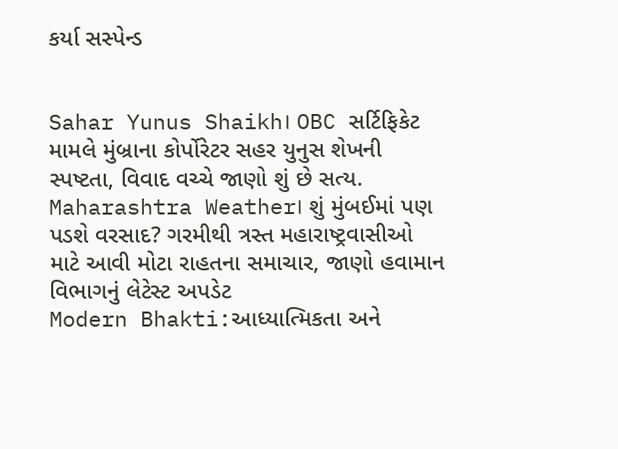કર્યા સસ્પેન્ડ


Sahar Yunus Shaikh। OBC સર્ટિફિકેટ મામલે મુંબ્રાના કોર્પોરેટર સહર યુનુસ શેખની સ્પષ્ટતા, વિવાદ વચ્ચે જાણો શું છે સત્ય.
Maharashtra Weather। શું મુંબઈમાં પણ પડશે વરસાદ? ગરમીથી ત્રસ્ત મહારાષ્ટ્રવાસીઓ માટે આવી મોટા રાહતના સમાચાર, જાણો હવામાન વિભાગનું લેટેસ્ટ અપડેટ
Modern Bhakti:આધ્યાત્મિકતા અને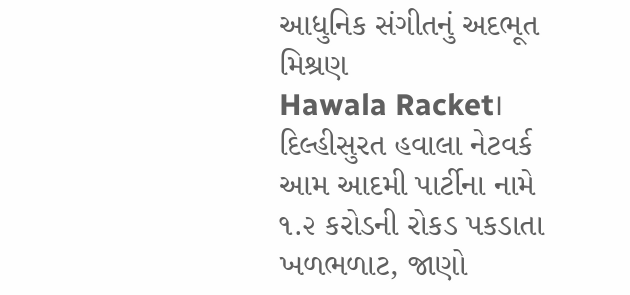આધુનિક સંગીતનું અદભૂત મિશ્રણ
Hawala Racket। દિલ્હીસુરત હવાલા નેટવર્ક આમ આદમી પાર્ટીના નામે ૧.૨ કરોડની રોકડ પકડાતા ખળભળાટ, જાણો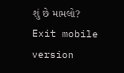શું છે મામલો?
Exit mobile version